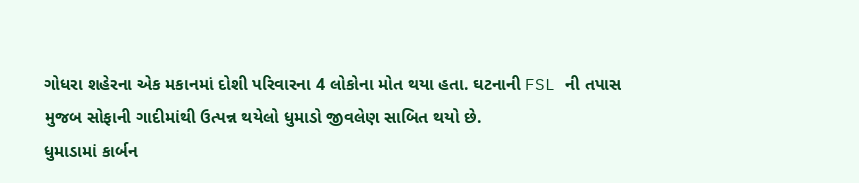ગોધરા શહેરના એક મકાનમાં દોશી પરિવારના 4 લોકોના મોત થયા હતા. ઘટનાની FSL ની તપાસ મુજબ સોફાની ગાદીમાંથી ઉત્પન્ન થયેલો ધુમાડો જીવલેણ સાબિત થયો છે.
ધુમાડામાં કાર્બન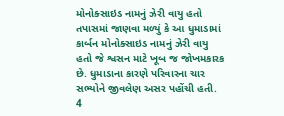મોનોક્સાઇડ નામનું ઝેરી વાયુ હતો
તપાસમાં જાણવા મળ્યું કે આ ધુમાડામાં કાર્બન મોનોક્સાઇડ નામનું ઝેરી વાયુ હતો જે શ્વસન માટે ખૂબ જ જોખમકારક છે. ધુમાડાના કારણે પરિવારના ચાર સભ્યોને જીવલેણ અસર પહોંચી હતી.
4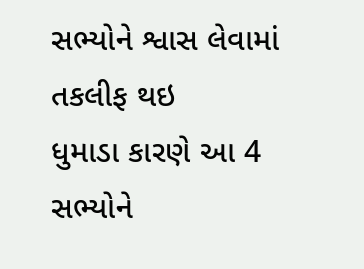સભ્યોને શ્વાસ લેવામાં તકલીફ થઇ
ધુમાડા કારણે આ 4 સભ્યોને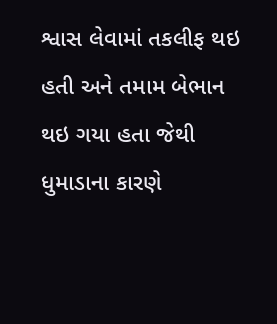શ્વાસ લેવામાં તકલીફ થઇ હતી અને તમામ બેભાન થઇ ગયા હતા જેથી ધુમાડાના કારણે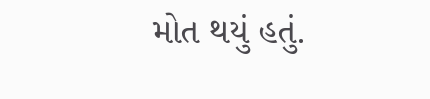મોત થયું હતું.